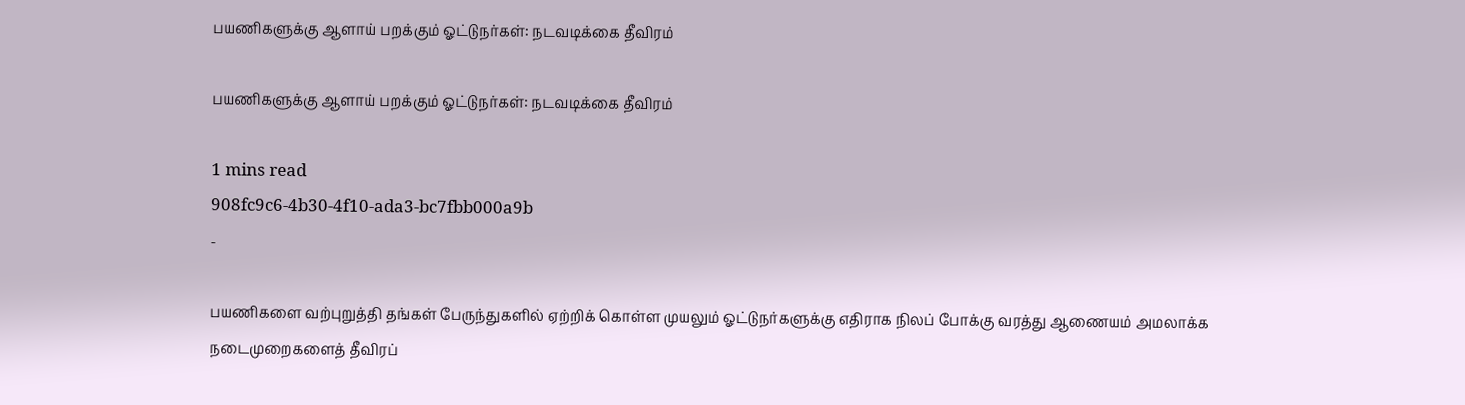பயணிகளுக்கு ஆளாய் பறக்கும் ஓட்டுநர்கள்: நடவடிக்கை தீவிரம்

பயணிகளுக்கு ஆளாய் பறக்கும் ஓட்டுநர்கள்: நடவடிக்கை தீவிரம்

1 mins read
908fc9c6-4b30-4f10-ada3-bc7fbb000a9b
-

பயணிகளை வற்புறுத்தி தங்கள் பேருந்துகளில் ஏற்றிக் கொள்ள முயலும் ஓட்டுநர்களுக்கு எதிராக நிலப் போக்கு வரத்து ஆணையம் அமலாக்க நடைமுறைகளைத் தீவிரப்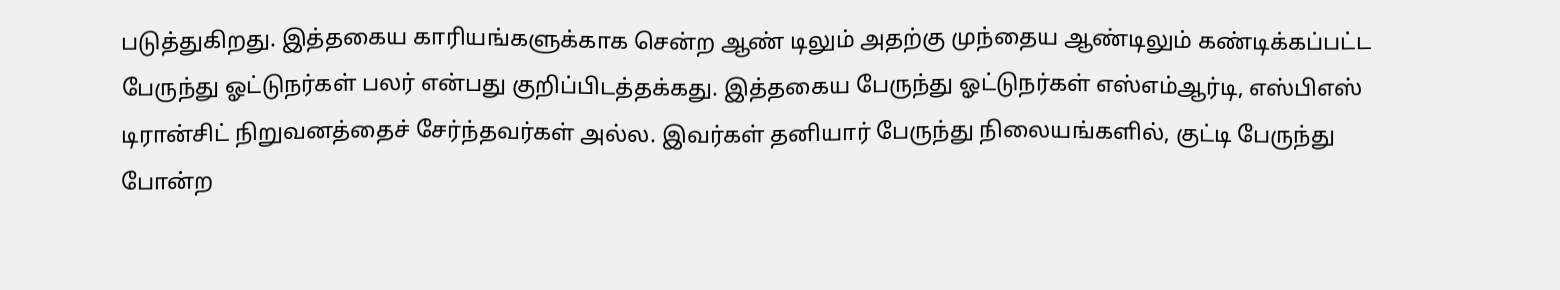படுத்துகிறது. இத்தகைய காரியங்களுக்காக சென்ற ஆண் டிலும் அதற்கு முந்தைய ஆண்டிலும் கண்டிக்கப்பட்ட பேருந்து ஓட்டுநர்கள் பலர் என்பது குறிப்பிடத்தக்கது. இத்தகைய பேருந்து ஓட்டுநர்கள் எஸ்எம்ஆர்டி, எஸ்பிஎஸ் டிரான்சிட் நிறுவனத்தைச் சேர்ந்தவர்கள் அல்ல. இவர்கள் தனியார் பேருந்து நிலையங்களில், குட்டி பேருந்து போன்ற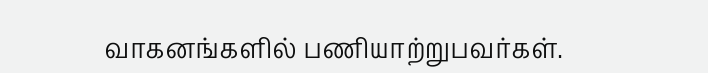வாகனங்களில் பணியாற்றுபவர்கள்.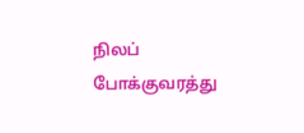நிலப் போக்குவரத்து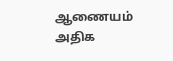ஆணையம் அதிக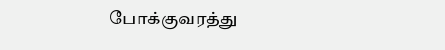போக்குவரத்து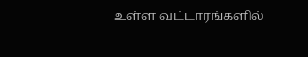உள்ள வட்டாரங்களில்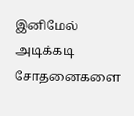இனிமேல் அடிக்கடி சோதனைகளை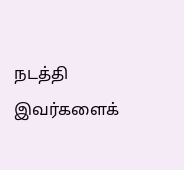நடத்தி இவர்களைக்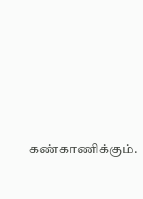கண்காணிக்கும்.